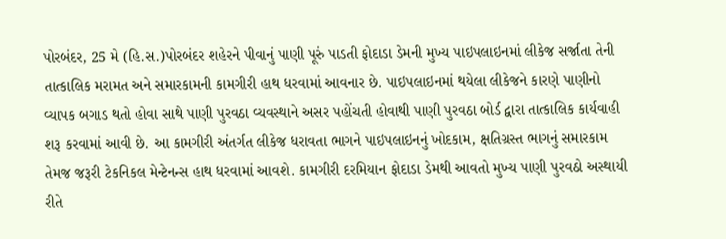પોરબંદર, 25 મે (હિ.સ.)પોરબંદર શહેરને પીવાનું પાણી પૂરું પાડતી ફોદાડા ડેમની મુખ્ય પાઇપલાઇનમાં લીકેજ સર્જાતા તેની તાત્કાલિક મરામત અને સમારકામની કામગીરી હાથ ધરવામાં આવનાર છે. પાઇપલાઇનમાં થયેલા લીકેજને કારણે પાણીનો વ્યાપક બગાડ થતો હોવા સાથે પાણી પુરવઠા વ્યવસ્થાને અસર પહોંચતી હોવાથી પાણી પુરવઠા બોર્ડ દ્વારા તાત્કાલિક કાર્યવાહી શરૂ કરવામાં આવી છે. આ કામગીરી અંતર્ગત લીકેજ ધરાવતા ભાગને પાઇપલાઇનનું ખોદકામ, ક્ષતિગ્રસ્ત ભાગનું સમારકામ તેમજ જરૂરી ટેકનિકલ મેન્ટેનન્સ હાથ ધરવામાં આવશે. કામગીરી દરમિયાન ફોદાડા ડેમથી આવતો મુખ્ય પાણી પુરવઠો અસ્થાયી રીતે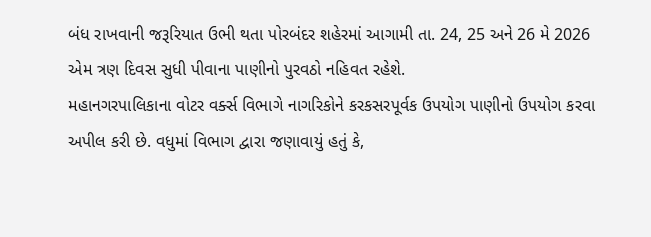બંધ રાખવાની જરૂરિયાત ઉભી થતા પોરબંદર શહેરમાં આગામી તા. 24, 25 અને 26 મે 2026 એમ ત્રણ દિવસ સુધી પીવાના પાણીનો પુરવઠો નહિવત રહેશે.
મહાનગરપાલિકાના વોટર વર્ક્સ વિભાગે નાગરિકોને કરકસરપૂર્વક ઉપયોગ પાણીનો ઉપયોગ કરવા અપીલ કરી છે. વધુમાં વિભાગ દ્વારા જણાવાયું હતું કે,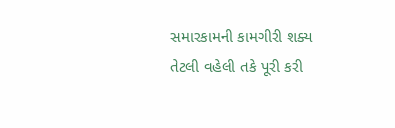સમારકામની કામગીરી શક્ય તેટલી વહેલી તકે પૂરી કરી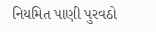નિયમિત પાણી પુરવઠો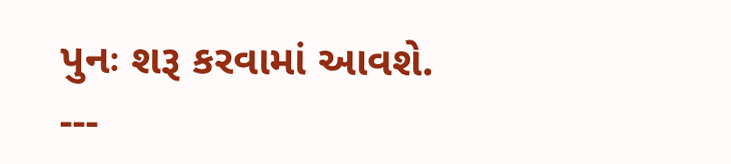પુનઃ શરૂ કરવામાં આવશે.
---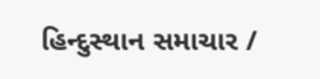હિન્દુસ્થાન સમાચાર /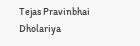Tejas Pravinbhai Dholariya